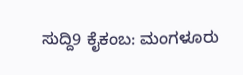ಸುದ್ದಿ9 ಕೈಕಂಬ: ಮಂಗಳೂರು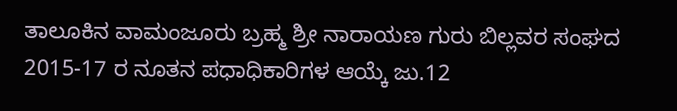ತಾಲೂಕಿನ ವಾಮಂಜೂರು ಬ್ರಹ್ಮ ಶ್ರೀ ನಾರಾಯಣ ಗುರು ಬಿಲ್ಲವರ ಸಂಘದ 2015-17 ರ ನೂತನ ಪಧಾಧಿಕಾರಿಗಳ ಆಯ್ಕೆ ಜು.12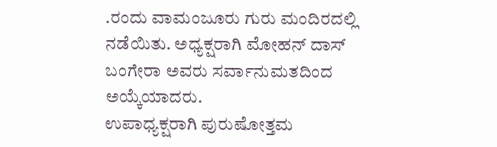.ರಂದು ವಾಮಂಜೂರು ಗುರು ಮಂದಿರದಲ್ಲಿ ನಡೆಯಿತು. ಅಧ್ಯಕ್ಷರಾಗಿ ಮೋಹನ್ ದಾಸ್ ಬಂಗೇರಾ ಅವರು ಸರ್ವಾನುಮತದಿಂದ ಅಯ್ಕೆಯಾದರು.
ಉಪಾಧ್ಯಕ್ಷರಾಗಿ ಪುರುಷೋತ್ತಮ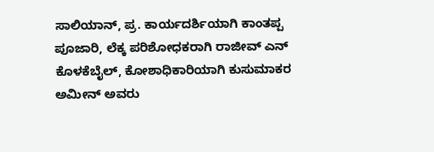ಸಾಲಿಯಾನ್, ಪ್ರ. ಕಾರ್ಯದರ್ಶಿಯಾಗಿ ಕಾಂತಪ್ಪ ಪೂಜಾರಿ, ಲೆಕ್ಕ ಪರಿಶೋಧಕರಾಗಿ ರಾಜೀವ್ ಎನ್ ಕೊಳಕೆಬೈಲ್, ಕೋಶಾಧಿಕಾರಿಯಾಗಿ ಕುಸುಮಾಕರ ಅಮೀನ್ ಅವರು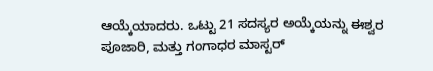ಆಯ್ಕೆಯಾದರು. ಒಟ್ಟು 21 ಸದಸ್ಯರ ಅಯ್ಕೆಯನ್ನು ಈಶ್ವರ ಪೂಜಾರಿ, ಮತ್ತು ಗಂಗಾಧರ ಮಾಸ್ಟರ್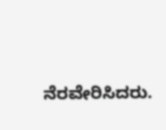ನೆರವೇರಿಸಿದರು.